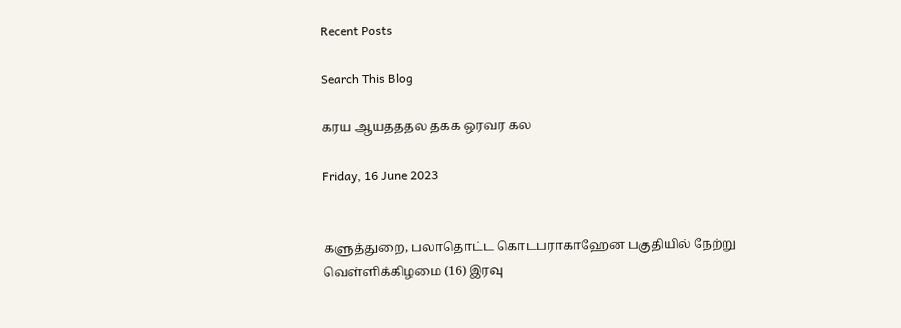Recent Posts

Search This Blog

கரய ஆயதததல தகக ஒரவர கல

Friday, 16 June 2023


களுத்துறை, பலாதொட்ட கொடபராகாஹேன பகுதியில் நேற்று வெள்ளிக்கிழமை (16) இரவு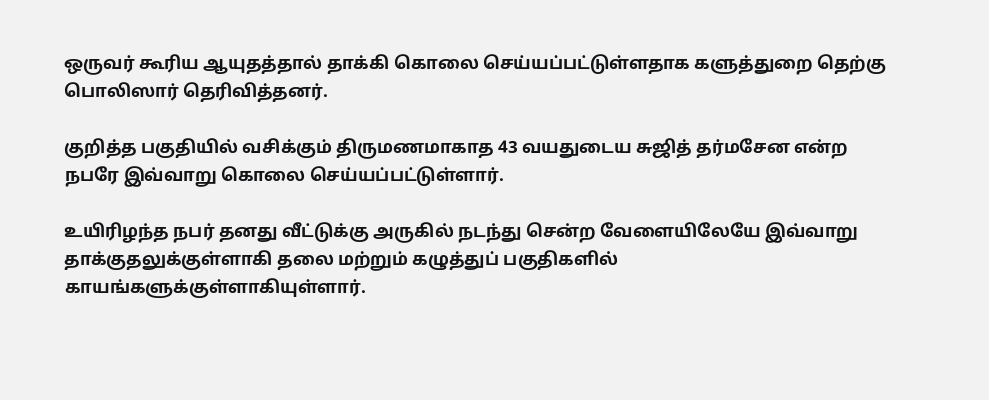ஒருவர் கூரிய ஆயுதத்தால் தாக்கி கொலை செய்யப்பட்டுள்ளதாக களுத்துறை தெற்கு பொலிஸார் தெரிவித்தனர்.

குறித்த பகுதியில் வசிக்கும் திருமணமாகாத 43 வயதுடைய சுஜித் தர்மசேன என்ற நபரே இவ்வாறு கொலை செய்யப்பட்டுள்ளார்.

உயிரிழந்த நபர் தனது வீட்டுக்கு அருகில் நடந்து சென்ற வேளையிலேயே இவ்வாறு தாக்குதலுக்குள்ளாகி தலை மற்றும் கழுத்துப் பகுதிகளில் காயங்களுக்குள்ளாகியுள்ளார்.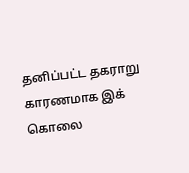தனிப்பட்ட தகராறு காரணமாக இக் கொலை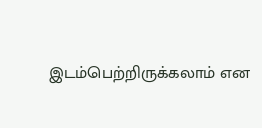இடம்பெற்றிருக்கலாம் என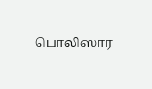பொலிஸார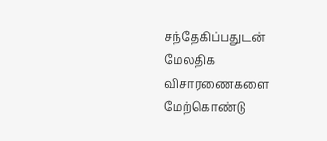சந்தேகிப்பதுடன் மேலதிக விசாரணைகளை மேற்கொண்டு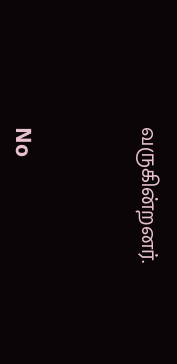வருகின்றனர்.



No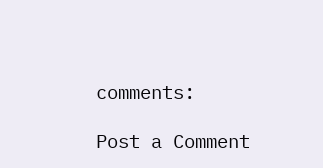comments:

Post a Comment